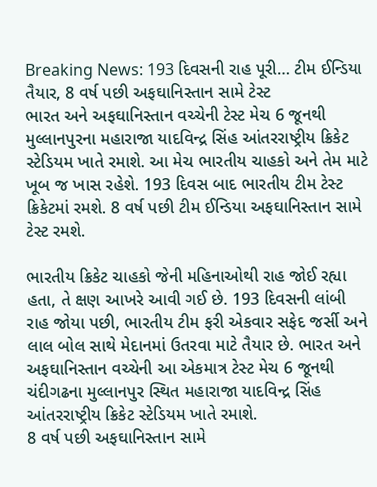Breaking News: 193 દિવસની રાહ પૂરી… ટીમ ઈન્ડિયા તૈયાર, 8 વર્ષ પછી અફઘાનિસ્તાન સામે ટેસ્ટ
ભારત અને અફઘાનિસ્તાન વચ્ચેની ટેસ્ટ મેચ 6 જૂનથી મુલ્લાનપુરના મહારાજા યાદવિન્દ્ર સિંહ આંતરરાષ્ટ્રીય ક્રિકેટ સ્ટેડિયમ ખાતે રમાશે. આ મેચ ભારતીય ચાહકો અને તેમ માટે ખૂબ જ ખાસ રહેશે. 193 દિવસ બાદ ભારતીય ટીમ ટેસ્ટ ક્રિકેટમાં રમશે. 8 વર્ષ પછી ટીમ ઈન્ડિયા અફઘાનિસ્તાન સામે ટેસ્ટ રમશે.

ભારતીય ક્રિકેટ ચાહકો જેની મહિનાઓથી રાહ જોઈ રહ્યા હતા, તે ક્ષણ આખરે આવી ગઈ છે. 193 દિવસની લાંબી રાહ જોયા પછી, ભારતીય ટીમ ફરી એકવાર સફેદ જર્સી અને લાલ બોલ સાથે મેદાનમાં ઉતરવા માટે તૈયાર છે. ભારત અને અફઘાનિસ્તાન વચ્ચેની આ એકમાત્ર ટેસ્ટ મેચ 6 જૂનથી ચંદીગઢના મુલ્લાનપુર સ્થિત મહારાજા યાદવિન્દ્ર સિંહ આંતરરાષ્ટ્રીય ક્રિકેટ સ્ટેડિયમ ખાતે રમાશે.
8 વર્ષ પછી અફઘાનિસ્તાન સામે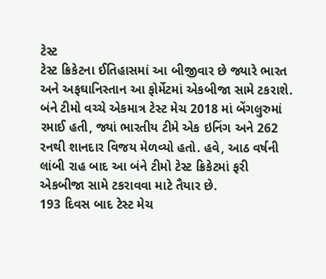ટેસ્ટ
ટેસ્ટ ક્રિકેટના ઈતિહાસમાં આ બીજીવાર છે જ્યારે ભારત અને અફઘાનિસ્તાન આ ફોર્મેટમાં એકબીજા સામે ટકરાશે. બંને ટીમો વચ્ચે એકમાત્ર ટેસ્ટ મેચ 2018 માં બેંગલુરુમાં રમાઈ હતી, જ્યાં ભારતીય ટીમે એક ઇનિંગ અને 262 રનથી શાનદાર વિજય મેળવ્યો હતો. હવે, આઠ વર્ષની લાંબી રાહ બાદ આ બંને ટીમો ટેસ્ટ ક્રિકેટમાં ફરી એકબીજા સામે ટકરાવવા માટે તૈયાર છે.
193 દિવસ બાદ ટેસ્ટ મેચ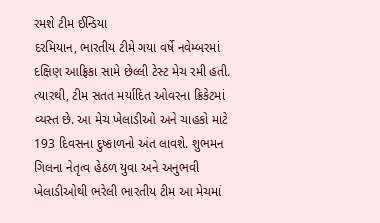રમશે ટીમ ઈન્ડિયા
દરમિયાન, ભારતીય ટીમે ગયા વર્ષે નવેમ્બરમાં દક્ષિણ આફ્રિકા સામે છેલ્લી ટેસ્ટ મેચ રમી હતી. ત્યારથી, ટીમ સતત મર્યાદિત ઓવરના ક્રિકેટમાં વ્યસ્ત છે. આ મેચ ખેલાડીઓ અને ચાહકો માટે 193 દિવસના દુષ્કાળનો અંત લાવશે. શુભમન ગિલના નેતૃત્વ હેઠળ યુવા અને અનુભવી ખેલાડીઓથી ભરેલી ભારતીય ટીમ આ મેચમાં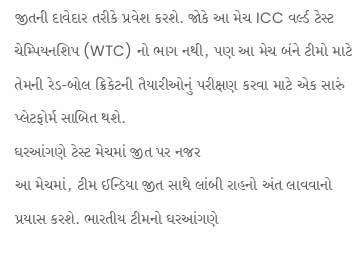જીતની દાવેદાર તરીકે પ્રવેશ કરશે. જોકે આ મેચ ICC વર્લ્ડ ટેસ્ટ ચેમ્પિયનશિપ (WTC) નો ભાગ નથી, પણ આ મેચ બંને ટીમો માટે તેમની રેડ-બોલ ક્રિકેટની તૈયારીઓનું પરીક્ષણ કરવા માટે એક સારું પ્લેટફોર્મ સાબિત થશે.
ઘરઆંગણે ટેસ્ટ મેચમાં જીત પર નજર
આ મેચમાં, ટીમ ઈન્ડિયા જીત સાથે લાંબી રાહનો અંત લાવવાનો પ્રયાસ કરશે. ભારતીય ટીમનો ઘરઆંગણે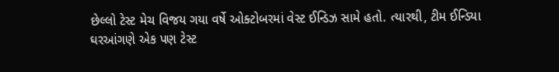છેલ્લો ટેસ્ટ મેચ વિજય ગયા વર્ષે ઓક્ટોબરમાં વેસ્ટ ઈન્ડિઝ સામે હતો. ત્યારથી, ટીમ ઈન્ડિયા ઘરઆંગણે એક પણ ટેસ્ટ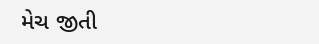મેચ જીતી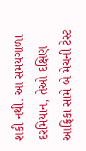શકી નથી. આ સમયગાળા દરમિયાન, તેઓ દક્ષિણ આફ્રિકા સામે બે મેચની ટેસ્ટ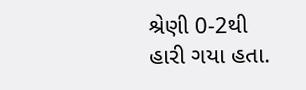શ્રેણી 0-2થી હારી ગયા હતા.